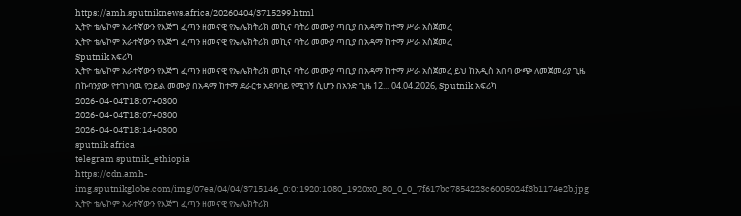https://amh.sputniknews.africa/20260404/3715299.html
ኢትዮ ቴሌኮም አራተኛውን የእጅግ ፈጣን ዘመናዊ የኤሌክትሪክ መኪና ባትሪ መሙያ ጣቢያ በአዳማ ከተማ ሥራ አስጀመረ
ኢትዮ ቴሌኮም አራተኛውን የእጅግ ፈጣን ዘመናዊ የኤሌክትሪክ መኪና ባትሪ መሙያ ጣቢያ በአዳማ ከተማ ሥራ አስጀመረ
Sputnik አፍሪካ
ኢትዮ ቴሌኮም አራተኛውን የእጅግ ፈጣን ዘመናዊ የኤሌክትሪክ መኪና ባትሪ መሙያ ጣቢያ በአዳማ ከተማ ሥራ አስጀመረ ይህ ከአዲስ አበባ ውጭ ለመጀመሪያ ጊዜ በኩባንያው የተገነባዉ የኃይል መሙያ በአዳማ ከተማ ደራርቱ አደባባይ የሚገኝ ሲሆን በአንድ ጊዜ 12... 04.04.2026, Sputnik አፍሪካ
2026-04-04T18:07+0300
2026-04-04T18:07+0300
2026-04-04T18:14+0300
sputnik africa
telegram sputnik_ethiopia
https://cdn.amh-img.sputnikglobe.com/img/07ea/04/04/3715146_0:0:1920:1080_1920x0_80_0_0_7f617bc7854223c6005024f3b1174e2b.jpg
ኢትዮ ቴሌኮም አራተኛውን የእጅግ ፈጣን ዘመናዊ የኤሌክትሪክ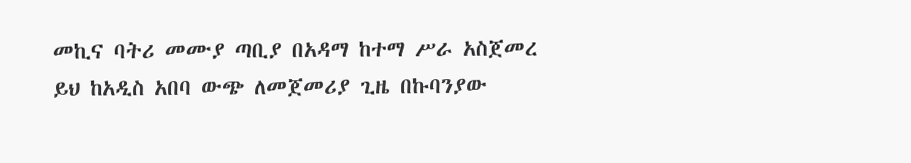መኪና ባትሪ መሙያ ጣቢያ በአዳማ ከተማ ሥራ አስጀመረ ይህ ከአዲስ አበባ ውጭ ለመጀመሪያ ጊዜ በኩባንያው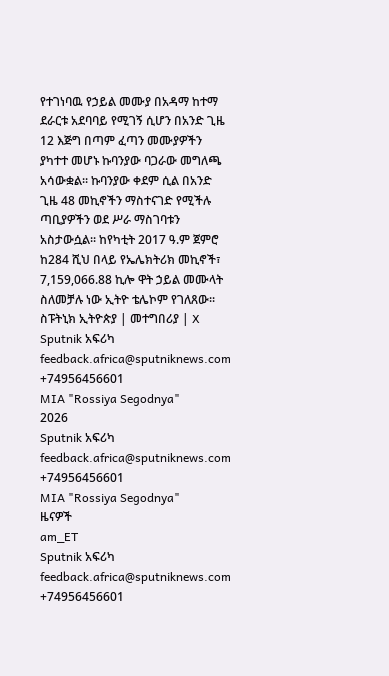የተገነባዉ የኃይል መሙያ በአዳማ ከተማ ደራርቱ አደባባይ የሚገኝ ሲሆን በአንድ ጊዜ 12 እጅግ በጣም ፈጣን መሙያዎችን ያካተተ መሆኑ ኩባንያው ባጋራው መግለጫ አሳውቋል። ኩባንያው ቀደም ሲል በአንድ ጊዜ 48 መኪኖችን ማስተናገድ የሚችሉ ጣቢያዎችን ወደ ሥራ ማስገባቱን አስታውሷል፡፡ ከየካቲት 2017 ዓ.ም ጀምሮ ከ284 ሺህ በላይ የኤሌክትሪክ መኪኖች፣ 7,159,066.88 ኪሎ ዋት ኃይል መሙላት ስለመቻሉ ነው ኢትዮ ቴሌኮም የገለጸው፡፡ ስፑትኒክ ኢትዮጵያ | መተግበሪያ | X
Sputnik አፍሪካ
feedback.africa@sputniknews.com
+74956456601
MIA "Rossiya Segodnya"
2026
Sputnik አፍሪካ
feedback.africa@sputniknews.com
+74956456601
MIA "Rossiya Segodnya"
ዜናዎች
am_ET
Sputnik አፍሪካ
feedback.africa@sputniknews.com
+74956456601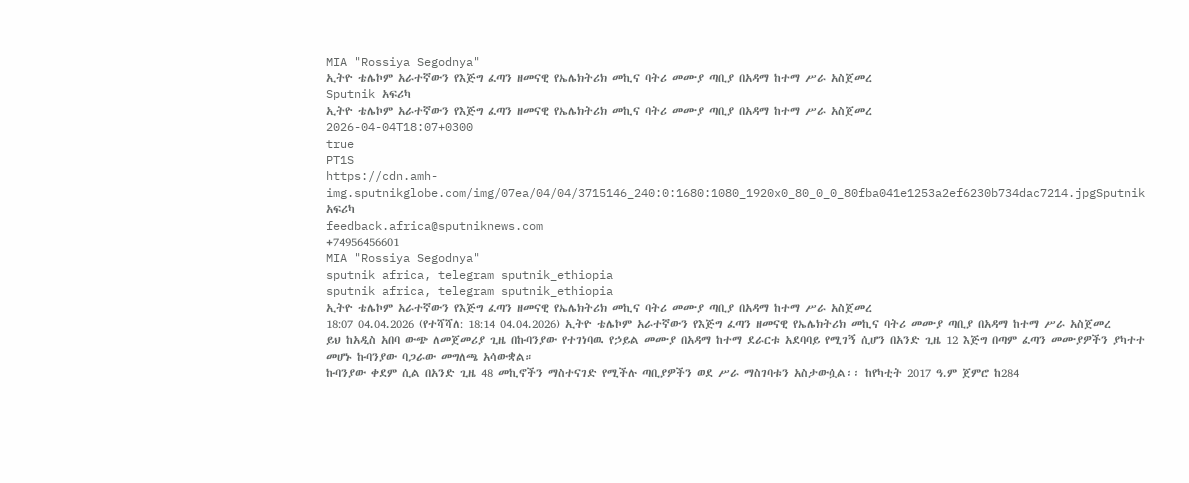MIA "Rossiya Segodnya"
ኢትዮ ቴሌኮም አራተኛውን የእጅግ ፈጣን ዘመናዊ የኤሌክትሪክ መኪና ባትሪ መሙያ ጣቢያ በአዳማ ከተማ ሥራ አስጀመረ
Sputnik አፍሪካ
ኢትዮ ቴሌኮም አራተኛውን የእጅግ ፈጣን ዘመናዊ የኤሌክትሪክ መኪና ባትሪ መሙያ ጣቢያ በአዳማ ከተማ ሥራ አስጀመረ
2026-04-04T18:07+0300
true
PT1S
https://cdn.amh-img.sputnikglobe.com/img/07ea/04/04/3715146_240:0:1680:1080_1920x0_80_0_0_80fba041e1253a2ef6230b734dac7214.jpgSputnik አፍሪካ
feedback.africa@sputniknews.com
+74956456601
MIA "Rossiya Segodnya"
sputnik africa, telegram sputnik_ethiopia
sputnik africa, telegram sputnik_ethiopia
ኢትዮ ቴሌኮም አራተኛውን የእጅግ ፈጣን ዘመናዊ የኤሌክትሪክ መኪና ባትሪ መሙያ ጣቢያ በአዳማ ከተማ ሥራ አስጀመረ
18:07 04.04.2026 (የተሻሻለ: 18:14 04.04.2026) ኢትዮ ቴሌኮም አራተኛውን የእጅግ ፈጣን ዘመናዊ የኤሌክትሪክ መኪና ባትሪ መሙያ ጣቢያ በአዳማ ከተማ ሥራ አስጀመረ
ይህ ከአዲስ አበባ ውጭ ለመጀመሪያ ጊዜ በኩባንያው የተገነባዉ የኃይል መሙያ በአዳማ ከተማ ደራርቱ አደባባይ የሚገኝ ሲሆን በአንድ ጊዜ 12 እጅግ በጣም ፈጣን መሙያዎችን ያካተተ መሆኑ ኩባንያው ባጋራው መግለጫ አሳውቋል።
ኩባንያው ቀደም ሲል በአንድ ጊዜ 48 መኪኖችን ማስተናገድ የሚችሉ ጣቢያዎችን ወደ ሥራ ማስገባቱን አስታውሷል፡፡ ከየካቲት 2017 ዓ.ም ጀምሮ ከ284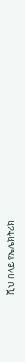ሺህ በላይ የኤሌክትሪክ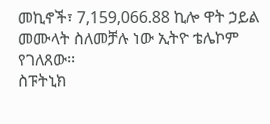መኪኖች፣ 7,159,066.88 ኪሎ ዋት ኃይል መሙላት ስለመቻሉ ነው ኢትዮ ቴሌኮም የገለጸው፡፡
ስፑትኒክ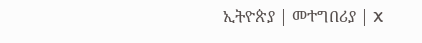ኢትዮጵያ | መተግበሪያ | X